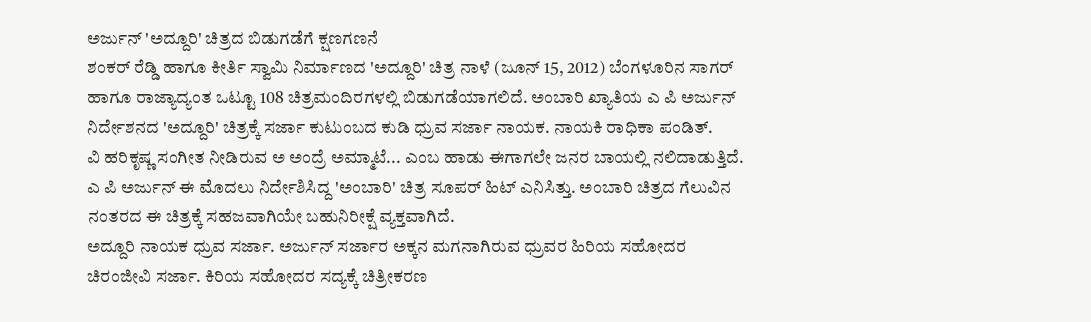ಅರ್ಜುನ್ 'ಅದ್ದೂರಿ' ಚಿತ್ರದ ಬಿಡುಗಡೆಗೆ ಕ್ಷಣಗಣನೆ
ಶಂಕರ್ ರೆಡ್ಡಿ ಹಾಗೂ ಕೀರ್ತಿ ಸ್ವಾಮಿ ನಿರ್ಮಾಣದ 'ಅದ್ದೂರಿ' ಚಿತ್ರ ನಾಳೆ (ಜೂನ್ 15, 2012) ಬೆಂಗಳೂರಿನ ಸಾಗರ್ ಹಾಗೂ ರಾಜ್ಯಾದ್ಯಂತ ಒಟ್ಟೂ 108 ಚಿತ್ರಮಂದಿರಗಳಲ್ಲಿ ಬಿಡುಗಡೆಯಾಗಲಿದೆ. ಅಂಬಾರಿ ಖ್ಯಾತಿಯ ಎ ಪಿ ಅರ್ಜುನ್ ನಿರ್ದೇಶನದ 'ಅದ್ದೂರಿ' ಚಿತ್ರಕ್ಕೆ ಸರ್ಜಾ ಕುಟುಂಬದ ಕುಡಿ ಧ್ರುವ ಸರ್ಜಾ ನಾಯಕ. ನಾಯಕಿ ರಾಧಿಕಾ ಪಂಡಿತ್.
ವಿ ಹರಿಕೃಷ್ಣ ಸಂಗೀತ ನೀಡಿರುವ ಅ ಅಂದ್ರೆ ಅಮ್ಮಾಟೆ... ಎಂಬ ಹಾಡು ಈಗಾಗಲೇ ಜನರ ಬಾಯಲ್ಲಿ ನಲಿದಾಡುತ್ತಿದೆ. ಎ ಪಿ ಅರ್ಜುನ್ ಈ ಮೊದಲು ನಿರ್ದೇಶಿಸಿದ್ದ 'ಅಂಬಾರಿ' ಚಿತ್ರ ಸೂಪರ್ ಹಿಟ್ ಎನಿಸಿತ್ತು. ಅಂಬಾರಿ ಚಿತ್ರದ ಗೆಲುವಿನ ನಂತರದ ಈ ಚಿತ್ರಕ್ಕೆ ಸಹಜವಾಗಿಯೇ ಬಹುನಿರೀಕ್ಷೆ ವ್ಯಕ್ತವಾಗಿದೆ.
ಅದ್ದೂರಿ ನಾಯಕ ಧ್ರುವ ಸರ್ಜಾ. ಅರ್ಜುನ್ ಸರ್ಜಾರ ಅಕ್ಕನ ಮಗನಾಗಿರುವ ಧ್ರುವರ ಹಿರಿಯ ಸಹೋದರ ಚಿರಂಜೀವಿ ಸರ್ಜಾ. ಕಿರಿಯ ಸಹೋದರ ಸದ್ಯಕ್ಕೆ ಚಿತ್ರೀಕರಣ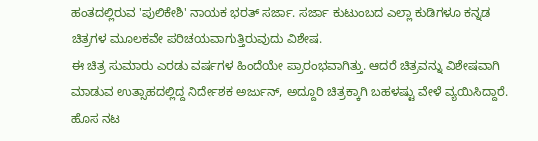ಹಂತದಲ್ಲಿರುವ 'ಪುಲಿಕೇಶಿ' ನಾಯಕ ಭರತ್ ಸರ್ಜಾ. ಸರ್ಜಾ ಕುಟುಂಬದ ಎಲ್ಲಾ ಕುಡಿಗಳೂ ಕನ್ನಡ ಚಿತ್ರಗಳ ಮೂಲಕವೇ ಪರಿಚಯವಾಗುತ್ತಿರುವುದು ವಿಶೇಷ.
ಈ ಚಿತ್ರ ಸುಮಾರು ಎರಡು ವರ್ಷಗಳ ಹಿಂದೆಯೇ ಪ್ರಾರಂಭವಾಗಿತ್ತು. ಆದರೆ ಚಿತ್ರವನ್ನು ವಿಶೇಷವಾಗಿ ಮಾಡುವ ಉತ್ಸಾಹದಲ್ಲಿದ್ದ ನಿರ್ದೇಶಕ ಅರ್ಜುನ್, ಅದ್ದೂರಿ ಚಿತ್ರಕ್ಕಾಗಿ ಬಹಳಷ್ಟು ವೇಳೆ ವ್ಯಯಿಸಿದ್ದಾರೆ. ಹೊಸ ನಟ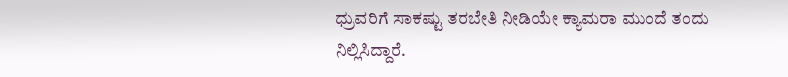ಧ್ರುವರಿಗೆ ಸಾಕಷ್ಟು ತರಬೇತಿ ನೀಡಿಯೇ ಕ್ಯಾಮರಾ ಮುಂದೆ ತಂದು ನಿಲ್ಲಿಸಿದ್ದಾರೆ.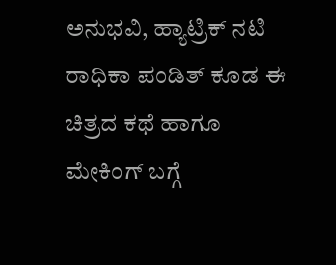ಅನುಭವಿ, ಹ್ಯಾಟ್ರಿಕ್ ನಟಿ ರಾಧಿಕಾ ಪಂಡಿತ್ ಕೂಡ ಈ ಚಿತ್ರದ ಕಥೆ ಹಾಗೂ ಮೇಕಿಂಗ್ ಬಗ್ಗೆ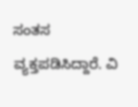ಸಂತಸ ವ್ಯಕ್ತಪಡಿಸಿದ್ದಾರೆ. ವಿ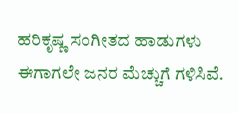ಹರಿಕೃಷ್ಣ ಸಂಗೀತದ ಹಾಡುಗಳು ಈಗಾಗಲೇ ಜನರ ಮೆಚ್ಚುಗೆ ಗಳಿಸಿವೆ.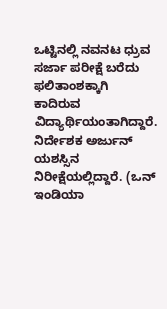ಒಟ್ಟಿನಲ್ಲಿ ನವನಟ ಧ್ರುವ ಸರ್ಜಾ ಪರೀಕ್ಷೆ ಬರೆದು ಫಲಿತಾಂಶಕ್ಕಾಗಿ ಕಾದಿರುವ ವಿದ್ಯಾರ್ಥಿಯಂತಾಗಿದ್ದಾರೆ. ನಿರ್ದೇಶಕ ಅರ್ಜುನ್ ಯಶಸ್ಸಿನ ನಿರೀಕ್ಷೆಯಲ್ಲಿದ್ದಾರೆ. (ಒನ್ ಇಂಡಿಯಾ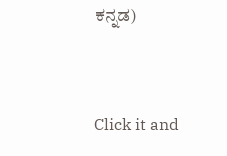ಕನ್ನಡ)


Click it and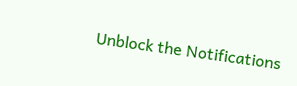Unblock the Notifications